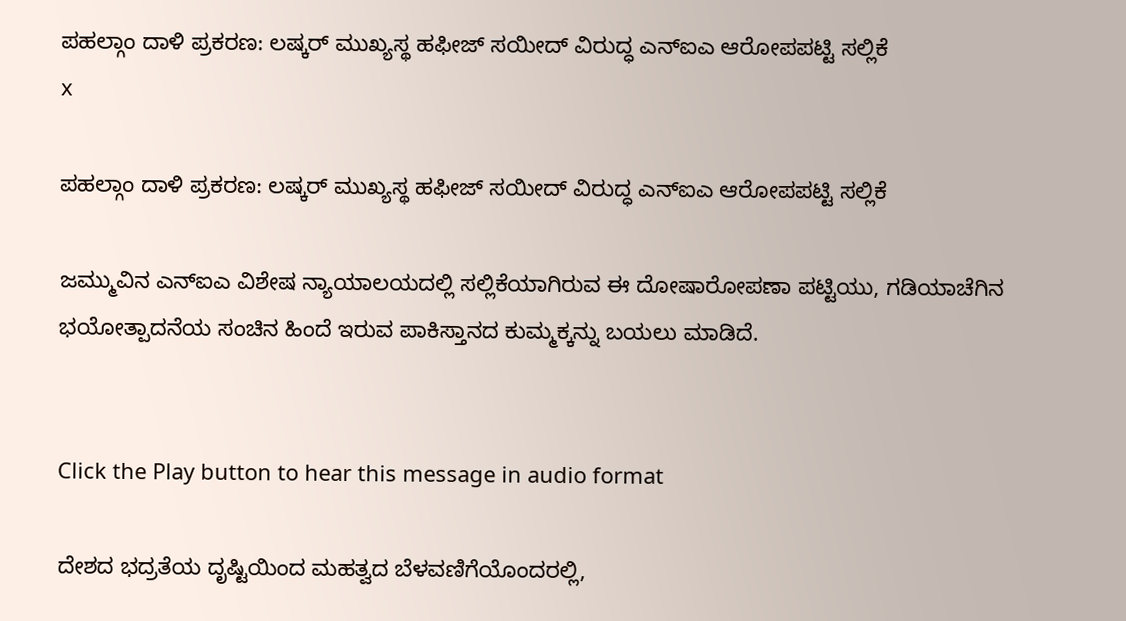ಪಹಲ್ಗಾಂ ದಾಳಿ ಪ್ರಕರಣ: ಲಷ್ಕರ್ ಮುಖ್ಯಸ್ಥ ಹಫೀಜ್ ಸಯೀದ್ ವಿರುದ್ಧ ಎನ್ಐಎ ಆರೋಪಪಟ್ಟಿ ಸಲ್ಲಿಕೆ
x

ಪಹಲ್ಗಾಂ ದಾಳಿ ಪ್ರಕರಣ: ಲಷ್ಕರ್ ಮುಖ್ಯಸ್ಥ ಹಫೀಜ್ ಸಯೀದ್ ವಿರುದ್ಧ ಎನ್ಐಎ ಆರೋಪಪಟ್ಟಿ ಸಲ್ಲಿಕೆ

ಜಮ್ಮುವಿನ ಎನ್ಐಎ ವಿಶೇಷ ನ್ಯಾಯಾಲಯದಲ್ಲಿ ಸಲ್ಲಿಕೆಯಾಗಿರುವ ಈ ದೋಷಾರೋಪಣಾ ಪಟ್ಟಿಯು, ಗಡಿಯಾಚೆಗಿನ ಭಯೋತ್ಪಾದನೆಯ ಸಂಚಿನ ಹಿಂದೆ ಇರುವ ಪಾಕಿಸ್ತಾನದ ಕುಮ್ಮಕ್ಕನ್ನು ಬಯಲು ಮಾಡಿದೆ.


Click the Play button to hear this message in audio format

ದೇಶದ ಭದ್ರತೆಯ ದೃಷ್ಟಿಯಿಂದ ಮಹತ್ವದ ಬೆಳವಣಿಗೆಯೊಂದರಲ್ಲಿ,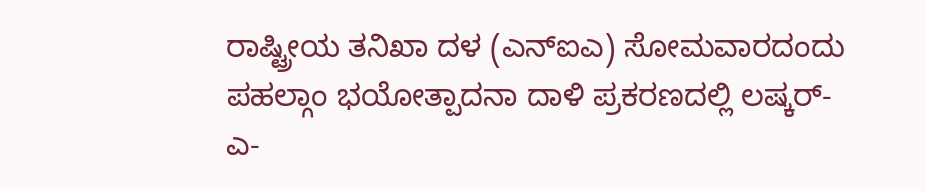ರಾಷ್ಟ್ರೀಯ ತನಿಖಾ ದಳ (ಎನ್‌ಐಎ) ಸೋಮವಾರದಂದು ಪಹಲ್ಗಾಂ ಭಯೋತ್ಪಾದನಾ ದಾಳಿ ಪ್ರಕರಣದಲ್ಲಿ ಲಷ್ಕರ್-ಎ-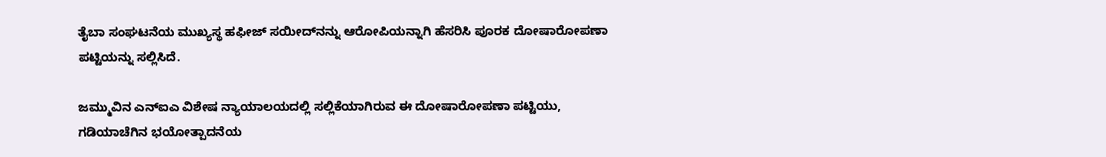ತೈಬಾ ಸಂಘಟನೆಯ ಮುಖ್ಯಸ್ಥ ಹಫೀಜ್ ಸಯೀದ್‌ನನ್ನು ಆರೋಪಿಯನ್ನಾಗಿ ಹೆಸರಿಸಿ ಪೂರಕ ದೋಷಾರೋಪಣಾ ಪಟ್ಟಿಯನ್ನು ಸಲ್ಲಿಸಿದೆ.

ಜಮ್ಮುವಿನ ಎನ್ಐಎ ವಿಶೇಷ ನ್ಯಾಯಾಲಯದಲ್ಲಿ ಸಲ್ಲಿಕೆಯಾಗಿರುವ ಈ ದೋಷಾರೋಪಣಾ ಪಟ್ಟಿಯು, ಗಡಿಯಾಚೆಗಿನ ಭಯೋತ್ಪಾದನೆಯ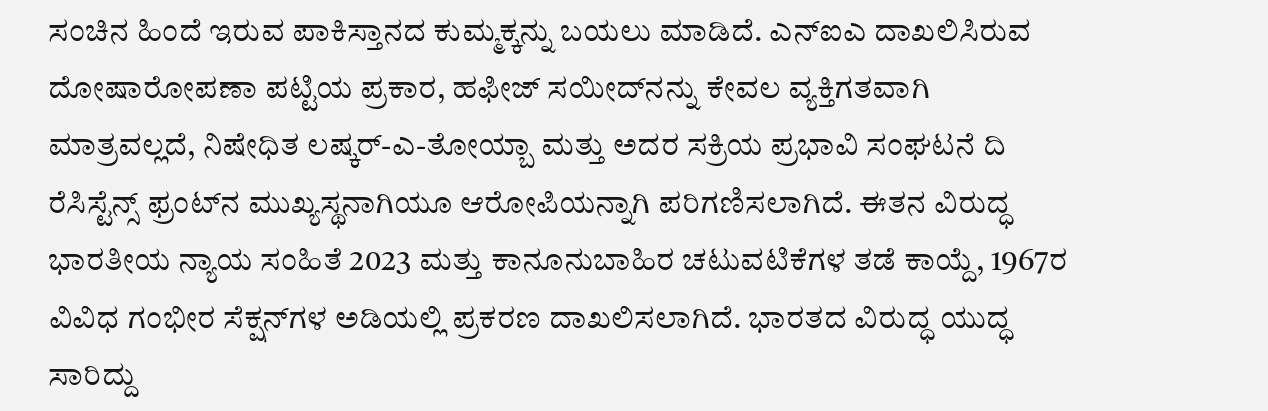ಸಂಚಿನ ಹಿಂದೆ ಇರುವ ಪಾಕಿಸ್ತಾನದ ಕುಮ್ಮಕ್ಕನ್ನು ಬಯಲು ಮಾಡಿದೆ. ಎನ್ಐಎ ದಾಖಲಿಸಿರುವ ದೋಷಾರೋಪಣಾ ಪಟ್ಟಿಯ ಪ್ರಕಾರ, ಹಫೀಜ್ ಸಯೀದ್‌ನನ್ನು ಕೇವಲ ವ್ಯಕ್ತಿಗತವಾಗಿ ಮಾತ್ರವಲ್ಲದೆ, ನಿಷೇಧಿತ ಲಷ್ಕರ್-ಎ-ತೋಯ್ಬಾ ಮತ್ತು ಅದರ ಸಕ್ರಿಯ ಪ್ರಭಾವಿ ಸಂಘಟನೆ ದಿ ರೆಸಿಸ್ಟೆನ್ಸ್ ಫ್ರಂಟ್‌ನ ಮುಖ್ಯಸ್ಥನಾಗಿಯೂ ಆರೋಪಿಯನ್ನಾಗಿ ಪರಿಗಣಿಸಲಾಗಿದೆ. ಈತನ ವಿರುದ್ಧ ಭಾರತೀಯ ನ್ಯಾಯ ಸಂಹಿತೆ 2023 ಮತ್ತು ಕಾನೂನುಬಾಹಿರ ಚಟುವಟಿಕೆಗಳ ತಡೆ ಕಾಯ್ದೆ, 1967ರ ವಿವಿಧ ಗಂಭೀರ ಸೆಕ್ಷನ್‌ಗಳ ಅಡಿಯಲ್ಲಿ ಪ್ರಕರಣ ದಾಖಲಿಸಲಾಗಿದೆ. ಭಾರತದ ವಿರುದ್ಧ ಯುದ್ಧ ಸಾರಿದ್ದು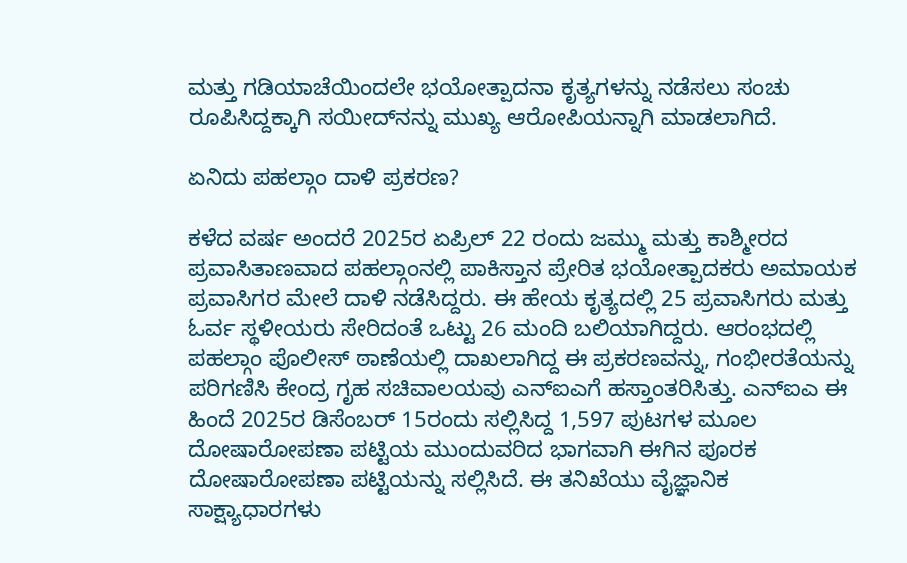ಮತ್ತು ಗಡಿಯಾಚೆಯಿಂದಲೇ ಭಯೋತ್ಪಾದನಾ ಕೃತ್ಯಗಳನ್ನು ನಡೆಸಲು ಸಂಚು ರೂಪಿಸಿದ್ದಕ್ಕಾಗಿ ಸಯೀದ್‌ನನ್ನು ಮುಖ್ಯ ಆರೋಪಿಯನ್ನಾಗಿ ಮಾಡಲಾಗಿದೆ.

ಏನಿದು ಪಹಲ್ಗಾಂ ದಾಳಿ ಪ್ರಕರಣ?

ಕಳೆದ ವರ್ಷ ಅಂದರೆ 2025ರ ಏಪ್ರಿಲ್ 22 ರಂದು ಜಮ್ಮು ಮತ್ತು ಕಾಶ್ಮೀರದ ಪ್ರವಾಸಿತಾಣವಾದ ಪಹಲ್ಗಾಂನಲ್ಲಿ ಪಾಕಿಸ್ತಾನ ಪ್ರೇರಿತ ಭಯೋತ್ಪಾದಕರು ಅಮಾಯಕ ಪ್ರವಾಸಿಗರ ಮೇಲೆ ದಾಳಿ ನಡೆಸಿದ್ದರು. ಈ ಹೇಯ ಕೃತ್ಯದಲ್ಲಿ 25 ಪ್ರವಾಸಿಗರು ಮತ್ತು ಓರ್ವ ಸ್ಥಳೀಯರು ಸೇರಿದಂತೆ ಒಟ್ಟು 26 ಮಂದಿ ಬಲಿಯಾಗಿದ್ದರು. ಆರಂಭದಲ್ಲಿ ಪಹಲ್ಗಾಂ ಪೊಲೀಸ್ ಠಾಣೆಯಲ್ಲಿ ದಾಖಲಾಗಿದ್ದ ಈ ಪ್ರಕರಣವನ್ನು, ಗಂಭೀರತೆಯನ್ನು ಪರಿಗಣಿಸಿ ಕೇಂದ್ರ ಗೃಹ ಸಚಿವಾಲಯವು ಎನ್ಐಎಗೆ ಹಸ್ತಾಂತರಿಸಿತ್ತು. ಎನ್ಐಎ ಈ ಹಿಂದೆ 2025ರ ಡಿಸೆಂಬರ್ 15ರಂದು ಸಲ್ಲಿಸಿದ್ದ 1,597 ಪುಟಗಳ ಮೂಲ ದೋಷಾರೋಪಣಾ ಪಟ್ಟಿಯ ಮುಂದುವರಿದ ಭಾಗವಾಗಿ ಈಗಿನ ಪೂರಕ ದೋಷಾರೋಪಣಾ ಪಟ್ಟಿಯನ್ನು ಸಲ್ಲಿಸಿದೆ. ಈ ತನಿಖೆಯು ವೈಜ್ಞಾನಿಕ ಸಾಕ್ಷ್ಯಾಧಾರಗಳು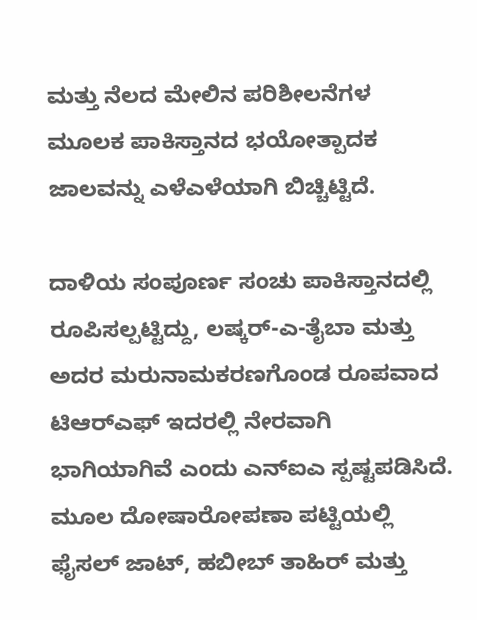ಮತ್ತು ನೆಲದ ಮೇಲಿನ ಪರಿಶೀಲನೆಗಳ ಮೂಲಕ ಪಾಕಿಸ್ತಾನದ ಭಯೋತ್ಪಾದಕ ಜಾಲವನ್ನು ಎಳೆಎಳೆಯಾಗಿ ಬಿಚ್ಚಿಟ್ಟಿದೆ.

ದಾಳಿಯ ಸಂಪೂರ್ಣ ಸಂಚು ಪಾಕಿಸ್ತಾನದಲ್ಲಿ ರೂಪಿಸಲ್ಪಟ್ಟಿದ್ದು, ಲಷ್ಕರ್-ಎ-ತೈಬಾ ಮತ್ತು ಅದರ ಮರುನಾಮಕರಣಗೊಂಡ ರೂಪವಾದ ಟಿಆರ್‌ಎಫ್ ಇದರಲ್ಲಿ ನೇರವಾಗಿ ಭಾಗಿಯಾಗಿವೆ ಎಂದು ಎನ್ಐಎ ಸ್ಪಷ್ಟಪಡಿಸಿದೆ. ಮೂಲ ದೋಷಾರೋಪಣಾ ಪಟ್ಟಿಯಲ್ಲಿ ಫೈಸಲ್ ಜಾಟ್, ಹಬೀಬ್ ತಾಹಿರ್ ಮತ್ತು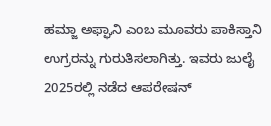ಹಮ್ಜಾ ಅಫ್ಘಾನಿ ಎಂಬ ಮೂವರು ಪಾಕಿಸ್ತಾನಿ ಉಗ್ರರನ್ನು ಗುರುತಿಸಲಾಗಿತ್ತು. ಇವರು ಜುಲೈ 2025ರಲ್ಲಿ ನಡೆದ ಆಪರೇಷನ್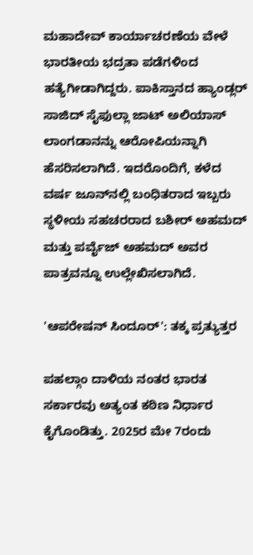ಮಹಾದೇವ್ ಕಾರ್ಯಾಚರಣೆಯ ವೇಳೆ ಭಾರತೀಯ ಭದ್ರತಾ ಪಡೆಗಳಿಂದ ಹತ್ಯೆಗೀಡಾಗಿದ್ದರು. ಪಾಕಿಸ್ತಾನದ ಹ್ಯಾಂಡ್ಲರ್ ಸಾಜಿದ್ ಸೈಫುಲ್ಲಾ ಜಾಟ್ ಅಲಿಯಾಸ್ ಲಾಂಗಡಾನನ್ನು ಆರೋಪಿಯನ್ನಾಗಿ ಹೆಸರಿಸಲಾಗಿದೆ. ಇದರೊಂದಿಗೆ, ಕಳೆದ ವರ್ಷ ಜೂನ್‌ನಲ್ಲಿ ಬಂಧಿತರಾದ ಇಬ್ಬರು ಸ್ಥಳೀಯ ಸಹಚರರಾದ ಬಶೀರ್ ಅಹಮದ್ ಮತ್ತು ಪರ್ವೈಜ್ ಅಹಮದ್ ಅವರ ಪಾತ್ರವನ್ನೂ ಉಲ್ಲೇಖಿಸಲಾಗಿದೆ.

'ಆಪರೇಷನ್ ಸಿಂದೂರ್': ತಕ್ಕ ಪ್ರತ್ಯುತ್ತರ

ಪಹಲ್ಗಾಂ ದಾಳಿಯ ನಂತರ ಭಾರತ ಸರ್ಕಾರವು ಅತ್ಯಂತ ಕಠಿಣ ನಿರ್ಧಾರ ಕೈಗೊಂಡಿತ್ತು. 2025ರ ಮೇ 7ರಂದು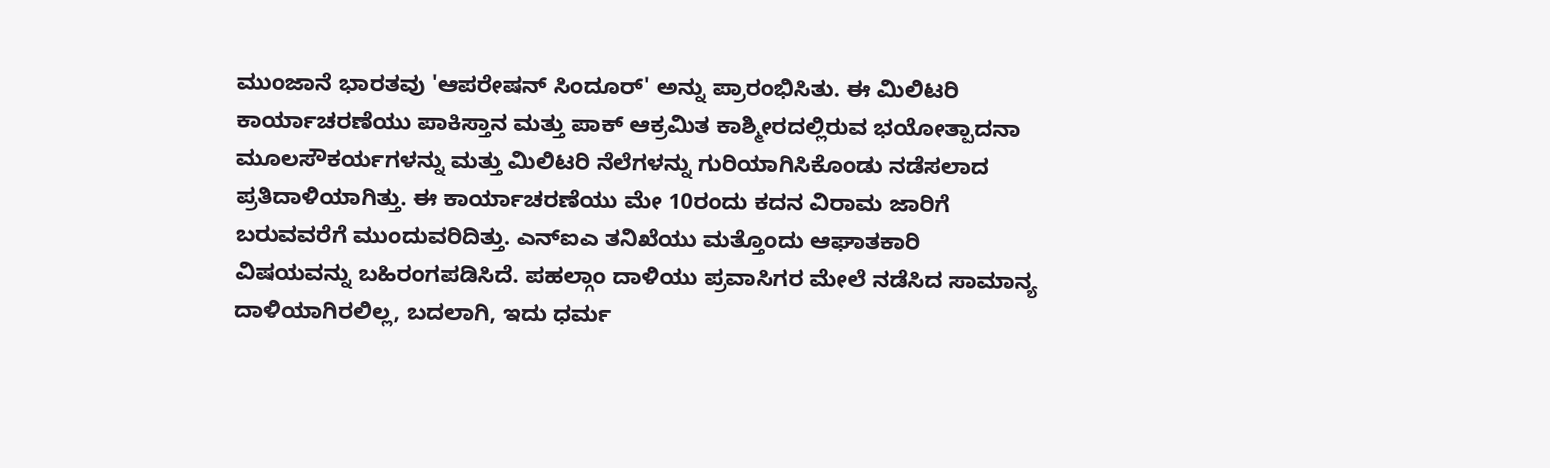ಮುಂಜಾನೆ ಭಾರತವು 'ಆಪರೇಷನ್ ಸಿಂದೂರ್' ಅನ್ನು ಪ್ರಾರಂಭಿಸಿತು. ಈ ಮಿಲಿಟರಿ ಕಾರ್ಯಾಚರಣೆಯು ಪಾಕಿಸ್ತಾನ ಮತ್ತು ಪಾಕ್ ಆಕ್ರಮಿತ ಕಾಶ್ಮೀರದಲ್ಲಿರುವ ಭಯೋತ್ಪಾದನಾ ಮೂಲಸೌಕರ್ಯಗಳನ್ನು ಮತ್ತು ಮಿಲಿಟರಿ ನೆಲೆಗಳನ್ನು ಗುರಿಯಾಗಿಸಿಕೊಂಡು ನಡೆಸಲಾದ ಪ್ರತಿದಾಳಿಯಾಗಿತ್ತು. ಈ ಕಾರ್ಯಾಚರಣೆಯು ಮೇ 10ರಂದು ಕದನ ವಿರಾಮ ಜಾರಿಗೆ ಬರುವವರೆಗೆ ಮುಂದುವರಿದಿತ್ತು. ಎನ್ಐಎ ತನಿಖೆಯು ಮತ್ತೊಂದು ಆಘಾತಕಾರಿ ವಿಷಯವನ್ನು ಬಹಿರಂಗಪಡಿಸಿದೆ. ಪಹಲ್ಗಾಂ ದಾಳಿಯು ಪ್ರವಾಸಿಗರ ಮೇಲೆ ನಡೆಸಿದ ಸಾಮಾನ್ಯ ದಾಳಿಯಾಗಿರಲಿಲ್ಲ, ಬದಲಾಗಿ, ಇದು ಧರ್ಮ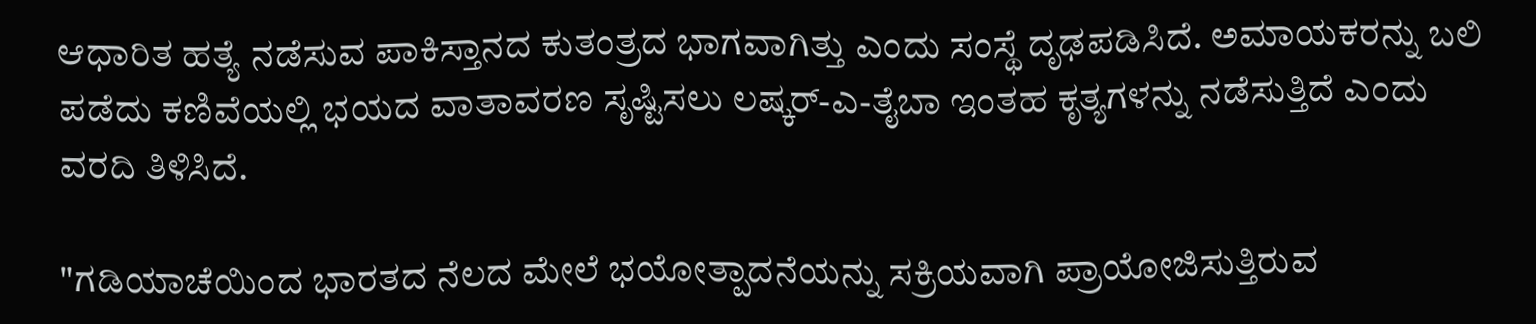ಆಧಾರಿತ ಹತ್ಯೆ ನಡೆಸುವ ಪಾಕಿಸ್ತಾನದ ಕುತಂತ್ರದ ಭಾಗವಾಗಿತ್ತು ಎಂದು ಸಂಸ್ಥೆ ದೃಢಪಡಿಸಿದೆ. ಅಮಾಯಕರನ್ನು ಬಲಿ ಪಡೆದು ಕಣಿವೆಯಲ್ಲಿ ಭಯದ ವಾತಾವರಣ ಸೃಷ್ಟಿಸಲು ಲಷ್ಕರ್-ಎ-ತೈಬಾ ಇಂತಹ ಕೃತ್ಯಗಳನ್ನು ನಡೆಸುತ್ತಿದೆ ಎಂದು ವರದಿ ತಿಳಿಸಿದೆ.

"ಗಡಿಯಾಚೆಯಿಂದ ಭಾರತದ ನೆಲದ ಮೇಲೆ ಭಯೋತ್ಪಾದನೆಯನ್ನು ಸಕ್ರಿಯವಾಗಿ ಪ್ರಾಯೋಜಿಸುತ್ತಿರುವ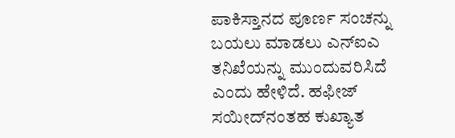ಪಾಕಿಸ್ತಾನದ ಪೂರ್ಣ ಸಂಚನ್ನು ಬಯಲು ಮಾಡಲು ಎನ್ಐಎ ತನಿಖೆಯನ್ನು ಮುಂದುವರಿಸಿದೆ ಎಂದು ಹೇಳಿದೆ. ಹಫೀಜ್ ಸಯೀದ್‌ನಂತಹ ಕುಖ್ಯಾತ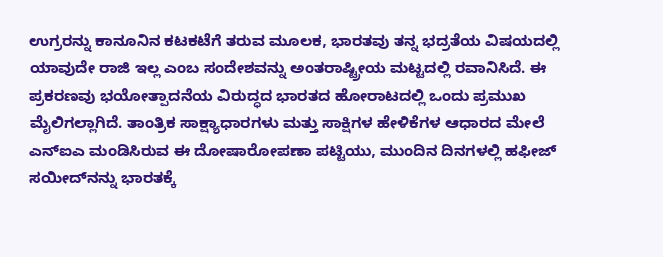ಉಗ್ರರನ್ನು ಕಾನೂನಿನ ಕಟಕಟೆಗೆ ತರುವ ಮೂಲಕ, ಭಾರತವು ತನ್ನ ಭದ್ರತೆಯ ವಿಷಯದಲ್ಲಿ ಯಾವುದೇ ರಾಜಿ ಇಲ್ಲ ಎಂಬ ಸಂದೇಶವನ್ನು ಅಂತರಾಷ್ಟ್ರೀಯ ಮಟ್ಟದಲ್ಲಿ ರವಾನಿಸಿದೆ. ಈ ಪ್ರಕರಣವು ಭಯೋತ್ಪಾದನೆಯ ವಿರುದ್ಧದ ಭಾರತದ ಹೋರಾಟದಲ್ಲಿ ಒಂದು ಪ್ರಮುಖ ಮೈಲಿಗಲ್ಲಾಗಿದೆ. ತಾಂತ್ರಿಕ ಸಾಕ್ಷ್ಯಾಧಾರಗಳು ಮತ್ತು ಸಾಕ್ಷಿಗಳ ಹೇಳಿಕೆಗಳ ಆಧಾರದ ಮೇಲೆ ಎನ್ಐಎ ಮಂಡಿಸಿರುವ ಈ ದೋಷಾರೋಪಣಾ ಪಟ್ಟಿಯು, ಮುಂದಿನ ದಿನಗಳಲ್ಲಿ ಹಫೀಜ್ ಸಯೀದ್‌ನನ್ನು ಭಾರತಕ್ಕೆ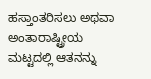ಹಸ್ತಾಂತರಿಸಲು ಅಥವಾ ಅಂತಾರಾಷ್ಟ್ರೀಯ ಮಟ್ಟದಲ್ಲಿ ಆತನನ್ನು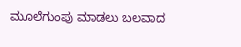ಮೂಲೆಗುಂಪು ಮಾಡಲು ಬಲವಾದ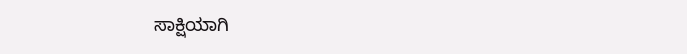ಸಾಕ್ಷಿಯಾಗಿ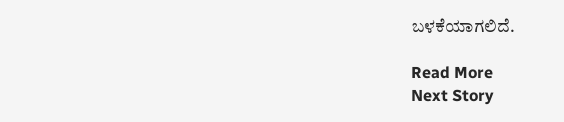ಬಳಕೆಯಾಗಲಿದೆ.

Read More
Next Story